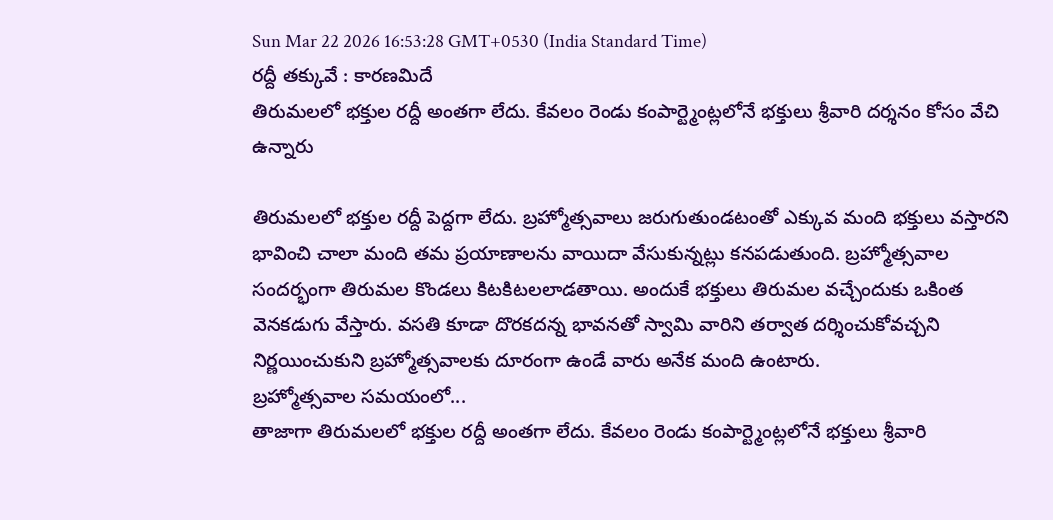Sun Mar 22 2026 16:53:28 GMT+0530 (India Standard Time)
రద్దీ తక్కువే : కారణమిదే
తిరుమలలో భక్తుల రద్దీ అంతగా లేదు. కేవలం రెండు కంపార్ట్మెంట్లలోనే భక్తులు శ్రీవారి దర్శనం కోసం వేచి ఉన్నారు

తిరుమలలో భక్తుల రద్దీ పెద్దగా లేదు. బ్రహ్మోత్సవాలు జరుగుతుండటంతో ఎక్కువ మంది భక్తులు వస్తారని భావించి చాలా మంది తమ ప్రయాణాలను వాయిదా వేసుకున్నట్లు కనపడుతుంది. బ్రహ్మోత్సవాల సందర్భంగా తిరుమల కొండలు కిటకిటలలాడతాయి. అందుకే భక్తులు తిరుమల వచ్చేందుకు ఒకింత వెనకడుగు వేస్తారు. వసతి కూడా దొరకదన్న భావనతో స్వామి వారిని తర్వాత దర్శించుకోవచ్చని నిర్ణయించుకుని బ్రహ్మోత్సవాలకు దూరంగా ఉండే వారు అనేక మంది ఉంటారు.
బ్రహ్మోత్సవాల సమయంలో...
తాజాగా తిరుమలలో భక్తుల రద్దీ అంతగా లేదు. కేవలం రెండు కంపార్ట్మెంట్లలోనే భక్తులు శ్రీవారి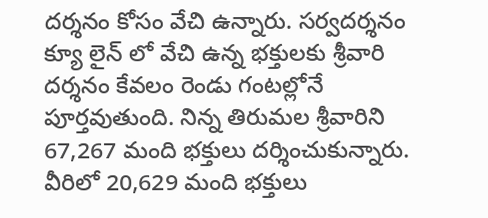దర్శనం కోసం వేచి ఉన్నారు. సర్వదర్శనం క్యూ లైన్ లో వేచి ఉన్న భక్తులకు శ్రీవారి దర్శనం కేవలం రెండు గంటల్లోనే పూర్తవుతుంది. నిన్న తిరుమల శ్రీవారిని 67,267 మంది భక్తులు దర్శించుకున్నారు. వీరిలో 20,629 మంది భక్తులు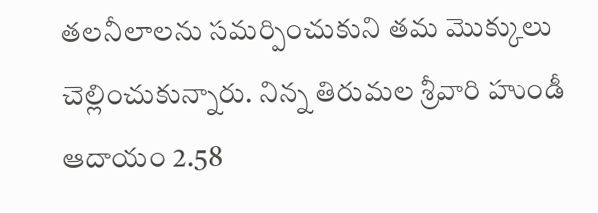తలనీలాలను సమర్పించుకుని తమ మొక్కులు చెల్లించుకున్నారు. నిన్న తిరుమల శ్రీవారి హుండీ ఆదాయం 2.58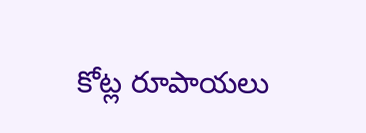కోట్ల రూపాయలు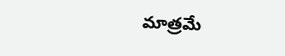మాత్రమే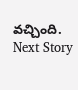వచ్చింది.
Next Story